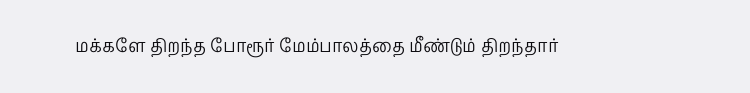மக்களே திறந்த போரூர் மேம்பாலத்தை மீண்டும் திறந்தார்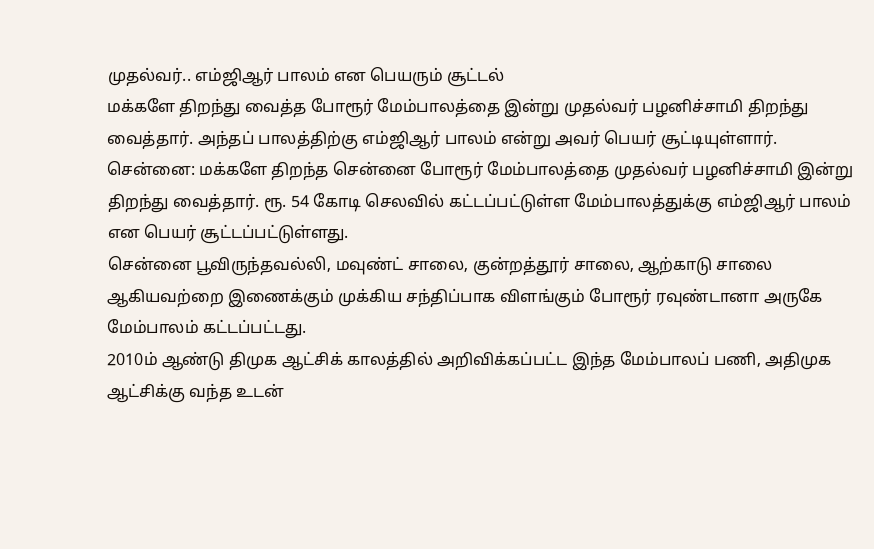முதல்வர்.. எம்ஜிஆர் பாலம் என பெயரும் சூட்டல்
மக்களே திறந்து வைத்த போரூர் மேம்பாலத்தை இன்று முதல்வர் பழனிச்சாமி திறந்து வைத்தார். அந்தப் பாலத்திற்கு எம்ஜிஆர் பாலம் என்று அவர் பெயர் சூட்டியுள்ளார்.
சென்னை: மக்களே திறந்த சென்னை போரூர் மேம்பாலத்தை முதல்வர் பழனிச்சாமி இன்று திறந்து வைத்தார். ரூ. 54 கோடி செலவில் கட்டப்பட்டுள்ள மேம்பாலத்துக்கு எம்ஜிஆர் பாலம் என பெயர் சூட்டப்பட்டுள்ளது.
சென்னை பூவிருந்தவல்லி, மவுண்ட் சாலை, குன்றத்தூர் சாலை, ஆற்காடு சாலை ஆகியவற்றை இணைக்கும் முக்கிய சந்திப்பாக விளங்கும் போரூர் ரவுண்டானா அருகே மேம்பாலம் கட்டப்பட்டது.
2010ம் ஆண்டு திமுக ஆட்சிக் காலத்தில் அறிவிக்கப்பட்ட இந்த மேம்பாலப் பணி, அதிமுக ஆட்சிக்கு வந்த உடன்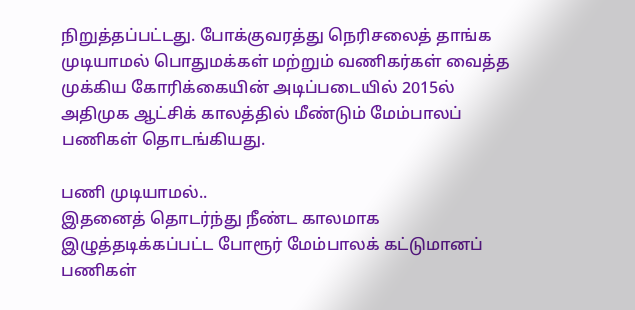நிறுத்தப்பட்டது. போக்குவரத்து நெரிசலைத் தாங்க முடியாமல் பொதுமக்கள் மற்றும் வணிகர்கள் வைத்த முக்கிய கோரிக்கையின் அடிப்படையில் 2015ல் அதிமுக ஆட்சிக் காலத்தில் மீண்டும் மேம்பாலப் பணிகள் தொடங்கியது.

பணி முடியாமல்..
இதனைத் தொடர்ந்து நீண்ட காலமாக இழுத்தடிக்கப்பட்ட போரூர் மேம்பாலக் கட்டுமானப் பணிகள்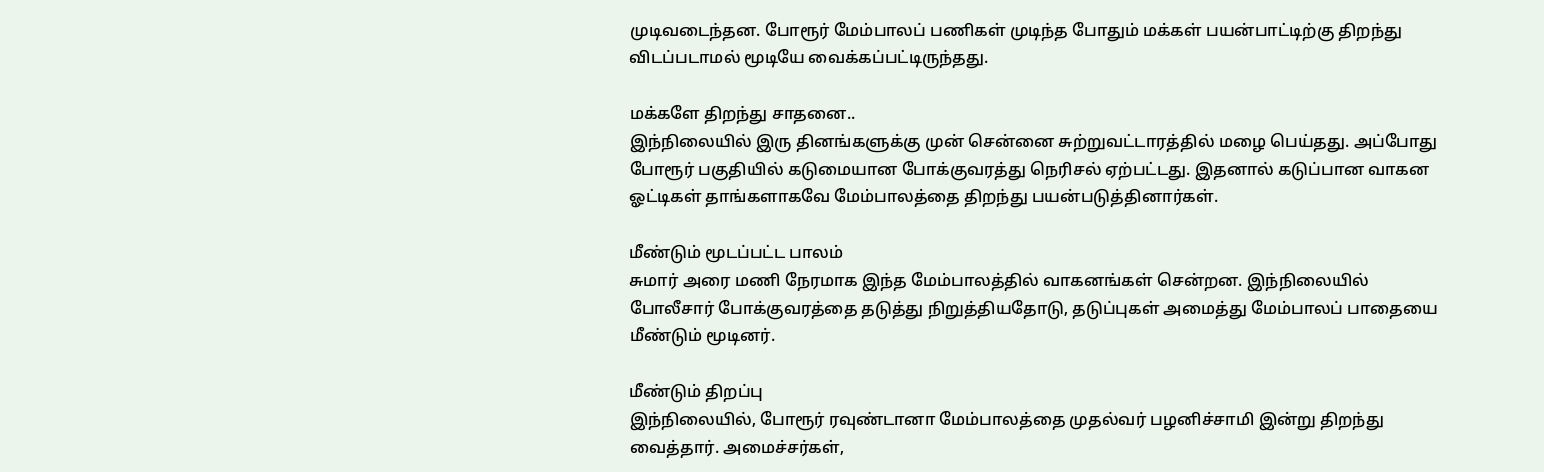முடிவடைந்தன. போரூர் மேம்பாலப் பணிகள் முடிந்த போதும் மக்கள் பயன்பாட்டிற்கு திறந்து விடப்படாமல் மூடியே வைக்கப்பட்டிருந்தது.

மக்களே திறந்து சாதனை..
இந்நிலையில் இரு தினங்களுக்கு முன் சென்னை சுற்றுவட்டாரத்தில் மழை பெய்தது. அப்போது போரூர் பகுதியில் கடுமையான போக்குவரத்து நெரிசல் ஏற்பட்டது. இதனால் கடுப்பான வாகன ஓட்டிகள் தாங்களாகவே மேம்பாலத்தை திறந்து பயன்படுத்தினார்கள்.

மீண்டும் மூடப்பட்ட பாலம்
சுமார் அரை மணி நேரமாக இந்த மேம்பாலத்தில் வாகனங்கள் சென்றன. இந்நிலையில் போலீசார் போக்குவரத்தை தடுத்து நிறுத்தியதோடு, தடுப்புகள் அமைத்து மேம்பாலப் பாதையை மீண்டும் மூடினர்.

மீண்டும் திறப்பு
இந்நிலையில், போரூர் ரவுண்டானா மேம்பாலத்தை முதல்வர் பழனிச்சாமி இன்று திறந்து வைத்தார். அமைச்சர்கள்,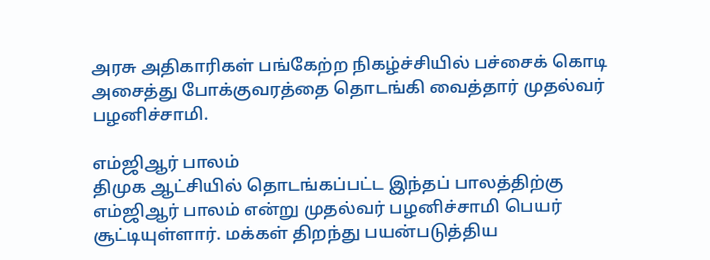அரசு அதிகாரிகள் பங்கேற்ற நிகழ்ச்சியில் பச்சைக் கொடி அசைத்து போக்குவரத்தை தொடங்கி வைத்தார் முதல்வர் பழனிச்சாமி.

எம்ஜிஆர் பாலம்
திமுக ஆட்சியில் தொடங்கப்பட்ட இந்தப் பாலத்திற்கு எம்ஜிஆர் பாலம் என்று முதல்வர் பழனிச்சாமி பெயர் சூட்டியுள்ளார். மக்கள் திறந்து பயன்படுத்திய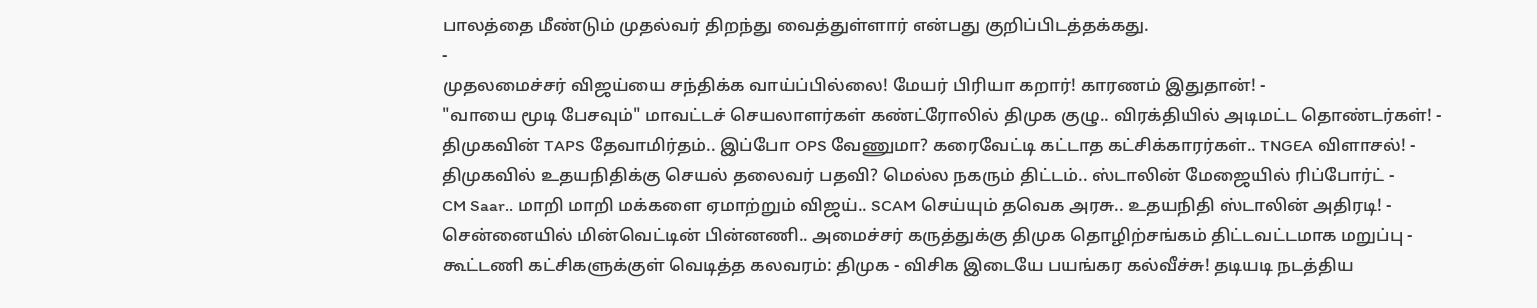பாலத்தை மீண்டும் முதல்வர் திறந்து வைத்துள்ளார் என்பது குறிப்பிடத்தக்கது.
-
முதலமைச்சர் விஜய்யை சந்திக்க வாய்ப்பில்லை! மேயர் பிரியா கறார்! காரணம் இதுதான்! -
"வாயை மூடி பேசவும்" மாவட்டச் செயலாளர்கள் கண்ட்ரோலில் திமுக குழு.. விரக்தியில் அடிமட்ட தொண்டர்கள்! -
திமுகவின் TAPS தேவாமிர்தம்.. இப்போ OPS வேணுமா? கரைவேட்டி கட்டாத கட்சிக்காரர்கள்.. TNGEA விளாசல்! -
திமுகவில் உதயநிதிக்கு செயல் தலைவர் பதவி? மெல்ல நகரும் திட்டம்.. ஸ்டாலின் மேஜையில் ரிப்போர்ட் -
CM Saar.. மாறி மாறி மக்களை ஏமாற்றும் விஜய்.. SCAM செய்யும் தவெக அரசு.. உதயநிதி ஸ்டாலின் அதிரடி! -
சென்னையில் மின்வெட்டின் பின்னணி.. அமைச்சர் கருத்துக்கு திமுக தொழிற்சங்கம் திட்டவட்டமாக மறுப்பு -
கூட்டணி கட்சிகளுக்குள் வெடித்த கலவரம்: திமுக - விசிக இடையே பயங்கர கல்வீச்சு! தடியடி நடத்திய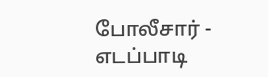போலீசார் -
எடப்பாடி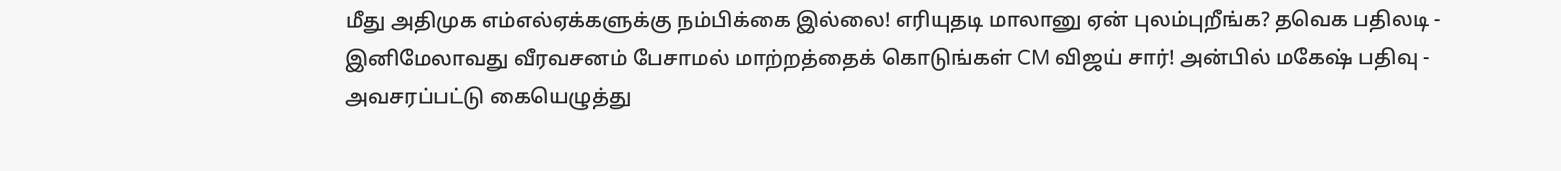மீது அதிமுக எம்எல்ஏக்களுக்கு நம்பிக்கை இல்லை! எரியுதடி மாலானு ஏன் புலம்புறீங்க? தவெக பதிலடி -
இனிமேலாவது வீரவசனம் பேசாமல் மாற்றத்தைக் கொடுங்கள் CM விஜய் சார்! அன்பில் மகேஷ் பதிவு -
அவசரப்பட்டு கையெழுத்து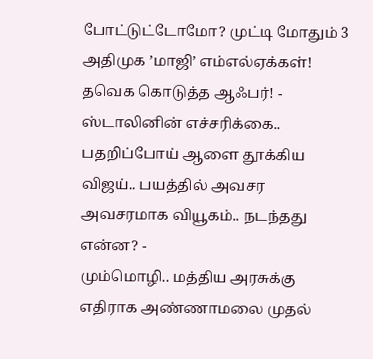போட்டுட்டோமோ? முட்டி மோதும் 3 அதிமுக ’மாஜி’ எம்எல்ஏக்கள்! தவெக கொடுத்த ஆஃபர்! -
ஸ்டாலினின் எச்சரிக்கை.. பதறிப்போய் ஆளை தூக்கிய விஜய்.. பயத்தில் அவசர அவசரமாக வியூகம்.. நடந்தது என்ன? -
மும்மொழி.. மத்திய அரசுக்கு எதிராக அண்ணாமலை முதல்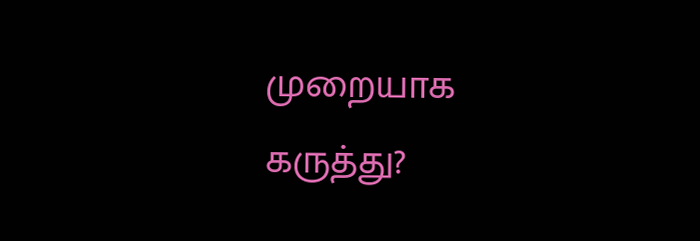முறையாக கருத்து?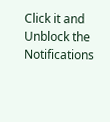Click it and Unblock the Notifications